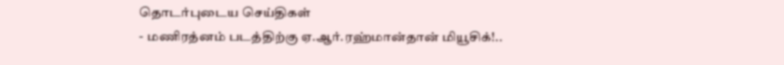தொடர்புடைய செய்திகள்
- மணிரத்னம் படத்திற்கு ஏ.ஆர்.ரஹ்மான்தான் மியூசிக்!..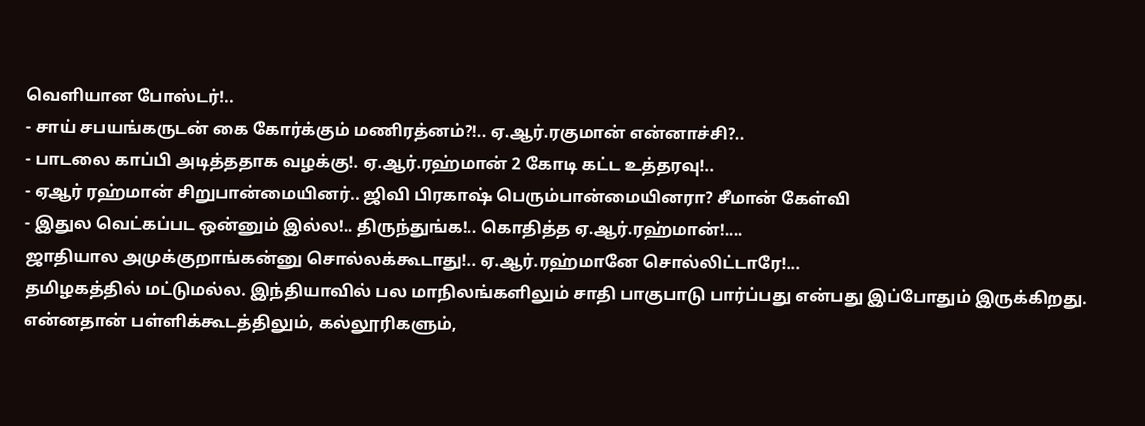வெளியான போஸ்டர்!..
- சாய் சபயங்கருடன் கை கோர்க்கும் மணிரத்னம்?!.. ஏ.ஆர்.ரகுமான் என்னாச்சி?..
- பாடலை காப்பி அடித்ததாக வழக்கு!. ஏ.ஆர்.ரஹ்மான் 2 கோடி கட்ட உத்தரவு!..
- ஏஆர் ரஹ்மான் சிறுபான்மையினர்.. ஜிவி பிரகாஷ் பெரும்பான்மையினரா? சீமான் கேள்வி
- இதுல வெட்கப்பட ஒன்னும் இல்ல!.. திருந்துங்க!.. கொதித்த ஏ.ஆர்.ரஹ்மான்!....
ஜாதியால அமுக்குறாங்கன்னு சொல்லக்கூடாது!.. ஏ.ஆர்.ரஹ்மானே சொல்லிட்டாரே!...
தமிழகத்தில் மட்டுமல்ல. இந்தியாவில் பல மாநிலங்களிலும் சாதி பாகுபாடு பார்ப்பது என்பது இப்போதும் இருக்கிறது. என்னதான் பள்ளிக்கூடத்திலும், கல்லூரிகளும்,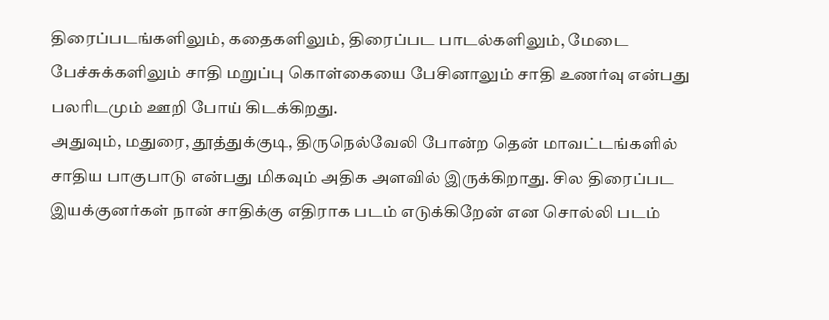திரைப்படங்களிலும், கதைகளிலும், திரைப்பட பாடல்களிலும், மேடை பேச்சுக்களிலும் சாதி மறுப்பு கொள்கையை பேசினாலும் சாதி உணர்வு என்பது பலரிடமும் ஊறி போய் கிடக்கிறது.
அதுவும், மதுரை, தூத்துக்குடி, திருநெல்வேலி போன்ற தென் மாவட்டங்களில் சாதிய பாகுபாடு என்பது மிகவும் அதிக அளவில் இருக்கிறாது. சில திரைப்பட இயக்குனர்கள் நான் சாதிக்கு எதிராக படம் எடுக்கிறேன் என சொல்லி படம்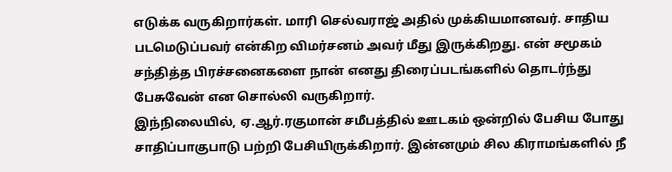எடுக்க வருகிறார்கள். மாரி செல்வராஜ் அதில் முக்கியமானவர். சாதிய படமெடுப்பவர் என்கிற விமர்சனம் அவர் மீது இருக்கிறது. என் சமூகம் சந்தித்த பிரச்சனைகளை நான் எனது திரைப்படங்களில் தொடர்ந்து பேசுவேன் என சொல்லி வருகிறார்.
இந்நிலையில், ஏ.ஆர்.ரகுமான் சமீபத்தில் ஊடகம் ஒன்றில் பேசிய போது சாதிப்பாகுபாடு பற்றி பேசியிருக்கிறார். இன்னமும் சில கிராமங்களில் நீ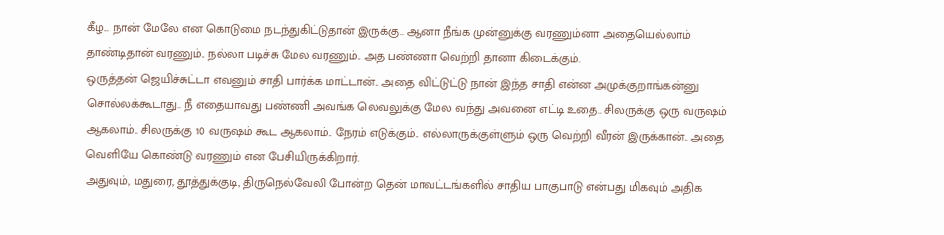கீழ... நான் மேலே என கொடுமை நடந்துகிட்டுதான் இருக்கு.. ஆனா நீங்க முன்னுக்கு வரணும்னா அதையெல்லாம் தாண்டிதான் வரணும்.. நல்லா படிச்சு மேல வரணும்.. அத பண்ணா வெற்றி தானா கிடைக்கும்.
ஒருத்தன் ஜெயிச்சுட்டா எவனும் சாதி பார்க்க மாட்டான்.. அதை விட்டுட்டு நான் இந்த சாதி என்ன அமுக்குறாங்கன்னு சொல்லக்கூடாது.. நீ எதையாவது பண்ணி அவங்க லெவலுக்கு மேல வந்து அவனை எட்டி உதை.. சிலருக்கு ஒரு வருஷம் ஆகலாம்.. சிலருக்கு 10 வருஷம் கூட ஆகலாம்.. நேரம் எடுக்கும்.. எல்லாருக்குள்ளும் ஒரு வெற்றி வீரன் இருக்கான்.. அதை வெளியே கொண்டு வரணும் என பேசியிருக்கிறார்.
அதுவும், மதுரை, தூத்துக்குடி, திருநெல்வேலி போன்ற தென் மாவட்டங்களில் சாதிய பாகுபாடு என்பது மிகவும் அதிக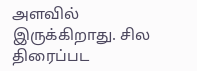அளவில் இருக்கிறாது. சில திரைப்பட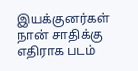இயக்குனர்கள் நான் சாதிக்கு எதிராக படம்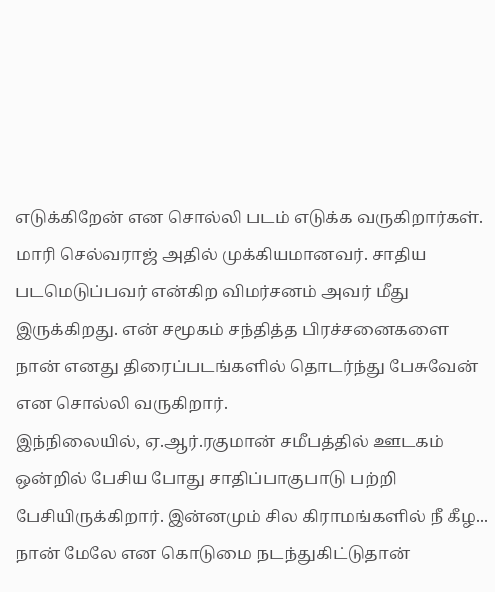எடுக்கிறேன் என சொல்லி படம் எடுக்க வருகிறார்கள். மாரி செல்வராஜ் அதில் முக்கியமானவர். சாதிய படமெடுப்பவர் என்கிற விமர்சனம் அவர் மீது இருக்கிறது. என் சமூகம் சந்தித்த பிரச்சனைகளை நான் எனது திரைப்படங்களில் தொடர்ந்து பேசுவேன் என சொல்லி வருகிறார்.
இந்நிலையில், ஏ.ஆர்.ரகுமான் சமீபத்தில் ஊடகம் ஒன்றில் பேசிய போது சாதிப்பாகுபாடு பற்றி பேசியிருக்கிறார். இன்னமும் சில கிராமங்களில் நீ கீழ... நான் மேலே என கொடுமை நடந்துகிட்டுதான்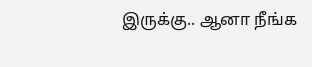இருக்கு.. ஆனா நீங்க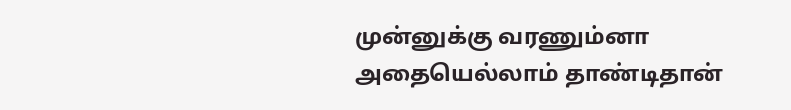முன்னுக்கு வரணும்னா அதையெல்லாம் தாண்டிதான்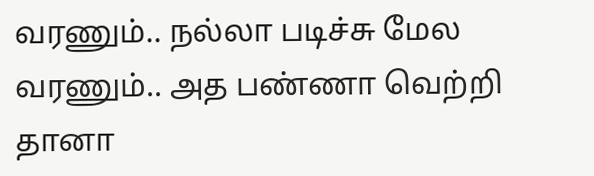வரணும்.. நல்லா படிச்சு மேல வரணும்.. அத பண்ணா வெற்றி தானா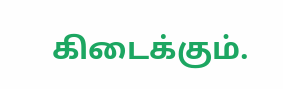கிடைக்கும்.